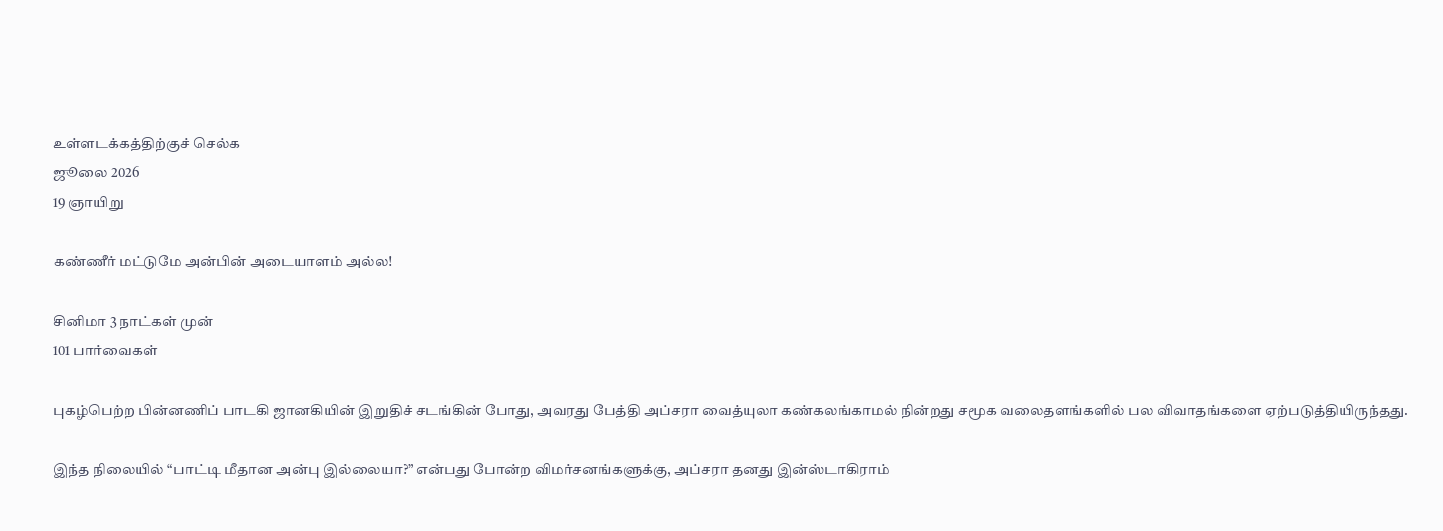உள்ளடக்கத்திற்குச் செல்க
ஜூலை 2026
19 ஞாயிறு

கண்ணீர் மட்டுமே அன்பின் அடையாளம் அல்ல!

சினிமா 3 நாட்கள் முன்
101 பார்வைகள்

புகழ்பெற்ற பின்னணிப் பாடகி ஜானகியின் இறுதிச் சடங்கின் போது, அவரது பேத்தி அப்சரா வைத்யுலா கண்கலங்காமல் நின்றது சமூக வலைதளங்களில் பல விவாதங்களை ஏற்படுத்தியிருந்தது.

இந்த நிலையில் “பாட்டி மீதான அன்பு இல்லையா?” என்பது போன்ற விமர்சனங்களுக்கு, அப்சரா தனது இன்ஸ்டாகிராம்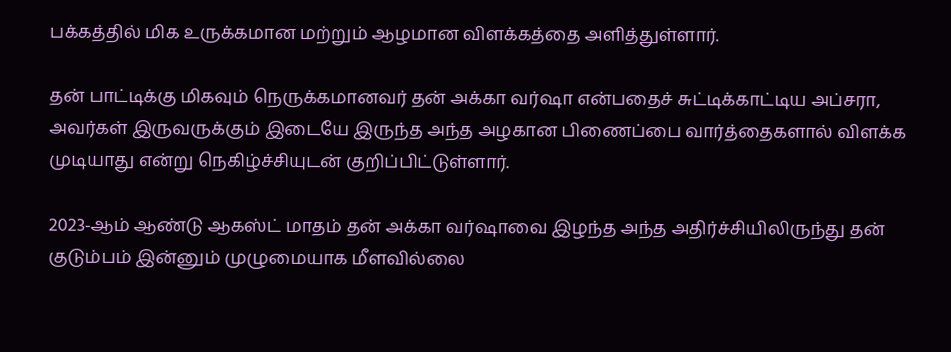பக்கத்தில் மிக உருக்கமான மற்றும் ஆழமான விளக்கத்தை அளித்துள்ளார்.

தன் பாட்டிக்கு மிகவும் நெருக்கமானவர் தன் அக்கா வர்ஷா என்பதைச் சுட்டிக்காட்டிய அப்சரா, அவர்கள் இருவருக்கும் இடையே இருந்த அந்த அழகான பிணைப்பை வார்த்தைகளால் விளக்க முடியாது என்று நெகிழ்ச்சியுடன் குறிப்பிட்டுள்ளார்.

2023-ஆம் ஆண்டு ஆகஸ்ட் மாதம் தன் அக்கா வர்ஷாவை இழந்த அந்த அதிர்ச்சியிலிருந்து தன் குடும்பம் இன்னும் முழுமையாக மீளவில்லை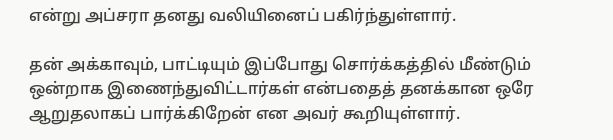என்று அப்சரா தனது வலியினைப் பகிர்ந்துள்ளார்.

தன் அக்காவும், பாட்டியும் இப்போது சொர்க்கத்தில் மீண்டும் ஒன்றாக இணைந்துவிட்டார்கள் என்பதைத் தனக்கான ஒரே ஆறுதலாகப் பார்க்கிறேன் என அவர் கூறியுள்ளார்.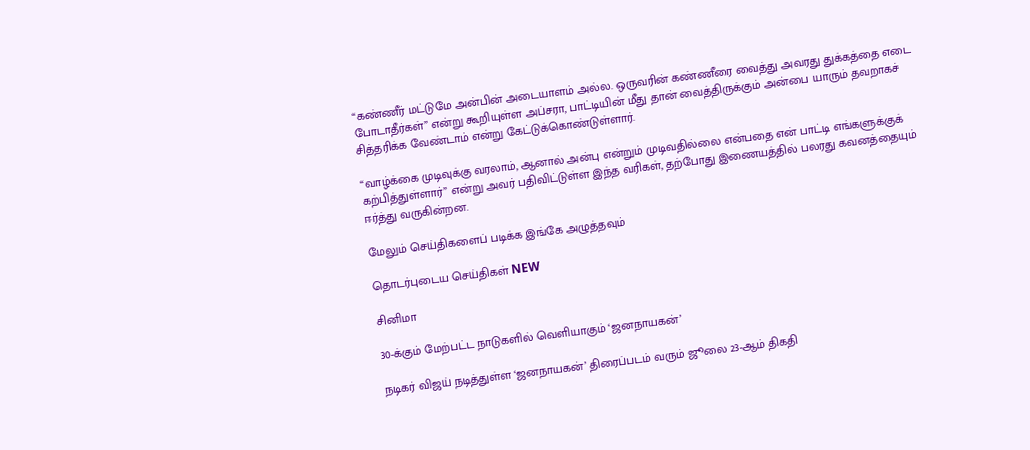“கண்ணீர் மட்டுமே அன்பின் அடையாளம் அல்ல. ஒருவரின் கண்ணீரை வைத்து அவரது துக்கத்தை எடை போடாதீர்கள்” என்று கூறியுள்ள அப்சரா, பாட்டியின் மீது தான் வைத்திருக்கும் அன்பை யாரும் தவறாகச் சித்தரிக்க வேண்டாம் என்று கேட்டுக்கொண்டுள்ளார்.

“வாழ்க்கை முடிவுக்கு வரலாம், ஆனால் அன்பு என்றும் முடிவதில்லை என்பதை என் பாட்டி எங்களுக்குக் கற்பித்துள்ளார்” என்று அவர் பதிவிட்டுள்ள இந்த வரிகள், தற்போது இணையத்தில் பலரது கவனத்தையும் ஈர்த்து வருகின்றன.

மேலும் செய்திகளைப் படிக்க இங்கே அழுத்தவும்

தொடர்புடைய செய்திகள் NEW

சினிமா

30-க்கும் மேற்பட்ட நாடுகளில் வெளியாகும் ‘ஜனநாயகன்’

நடிகர் விஜய் நடித்துள்ள ‘ஜனநாயகன்’ திரைப்படம் வரும் ஜூலை 23-ஆம் திகதி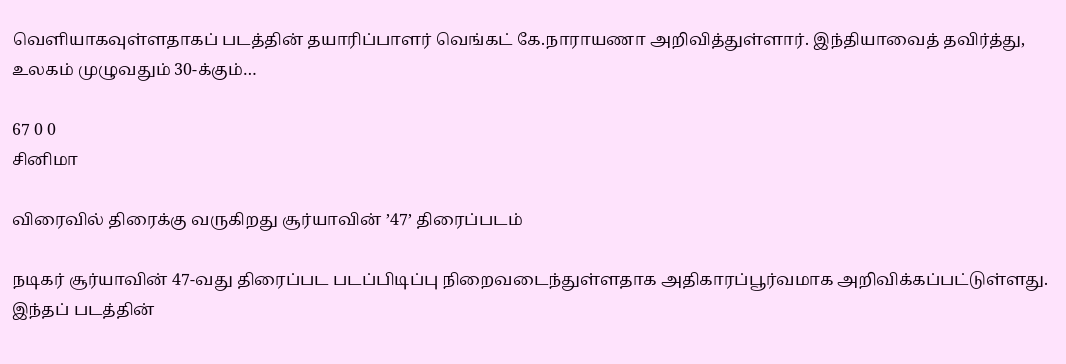வெளியாகவுள்ளதாகப் படத்தின் தயாரிப்பாளர் வெங்கட் கே.நாராயணா அறிவித்துள்ளார். இந்தியாவைத் தவிர்த்து, உலகம் முழுவதும் 30-க்கும்…

67 0 0
சினிமா

விரைவில் திரைக்கு வருகிறது சூர்யாவின் ’47’ திரைப்படம்

நடிகர் சூர்யாவின் 47-வது திரைப்பட படப்பிடிப்பு நிறைவடைந்துள்ளதாக அதிகாரப்பூர்வமாக அறிவிக்கப்பட்டுள்ளது. இந்தப் படத்தின்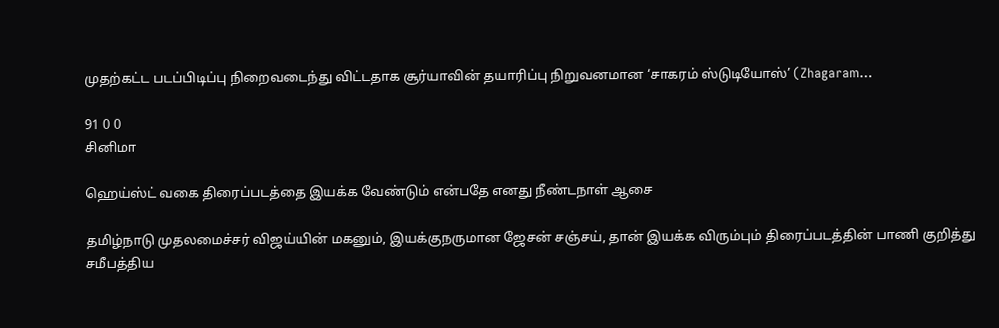முதற்கட்ட படப்பிடிப்பு நிறைவடைந்து விட்டதாக சூர்யாவின் தயாரிப்பு நிறுவனமான ‘சாகரம் ஸ்டுடியோஸ்’ (Zhagaram…

91 0 0
சினிமா

ஹெய்ஸ்ட் வகை திரைப்படத்தை இயக்க வேண்டும் என்பதே எனது நீண்டநாள் ஆசை

தமிழ்நாடு முதலமைச்சர் விஜய்யின் மகனும், இயக்குநருமான ஜேசன் சஞ்சய், தான் இயக்க விரும்பும் திரைப்படத்தின் பாணி குறித்து சமீபத்திய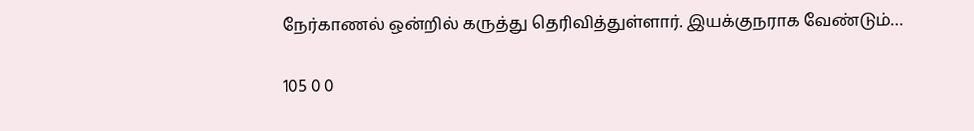நேர்காணல் ஒன்றில் கருத்து தெரிவித்துள்ளார். இயக்குநராக வேண்டும்…

105 0 0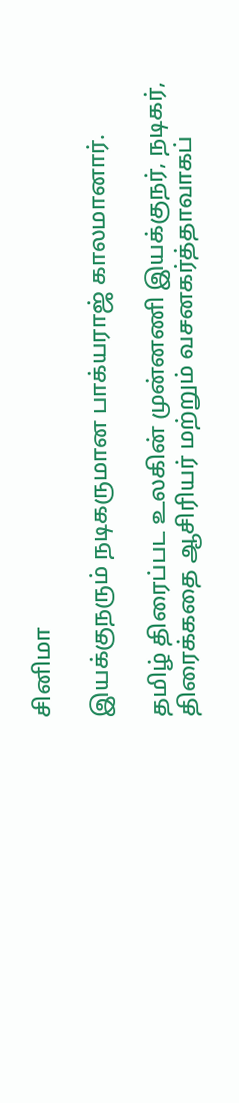சினிமா

இயக்குநரும் நடிகருமான பாக்யராஜ் காலமானார்.

தமிழ் திரைப்பட உலகின் முன்னணி இயக்குநர், நடிகர், திரைக்கதை ஆசிரியர் மற்றும் வசனகர்த்தாவாகப்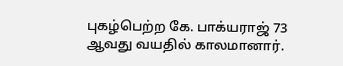புகழ்பெற்ற கே. பாக்யராஜ் 73 ஆவது வயதில் காலமானார்.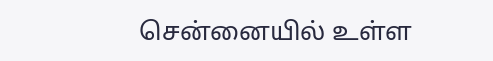சென்னையில் உள்ள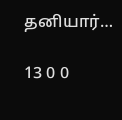தனியார்…

13 0 0